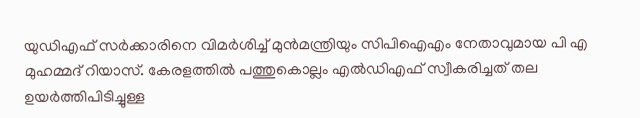യുഡിഎഫ് സർക്കാരിനെ വിമർശിച്ച് മുൻമന്ത്രിയും സിപിഐഎം നേതാവുമായ പി എ മുഹമ്മദ് റിയാസ്. കേരളത്തിൽ പത്തുകൊല്ലം എൽഡിഎഫ് സ്വീകരിച്ചത് തല ഉയർത്തിപിടിച്ചുള്ള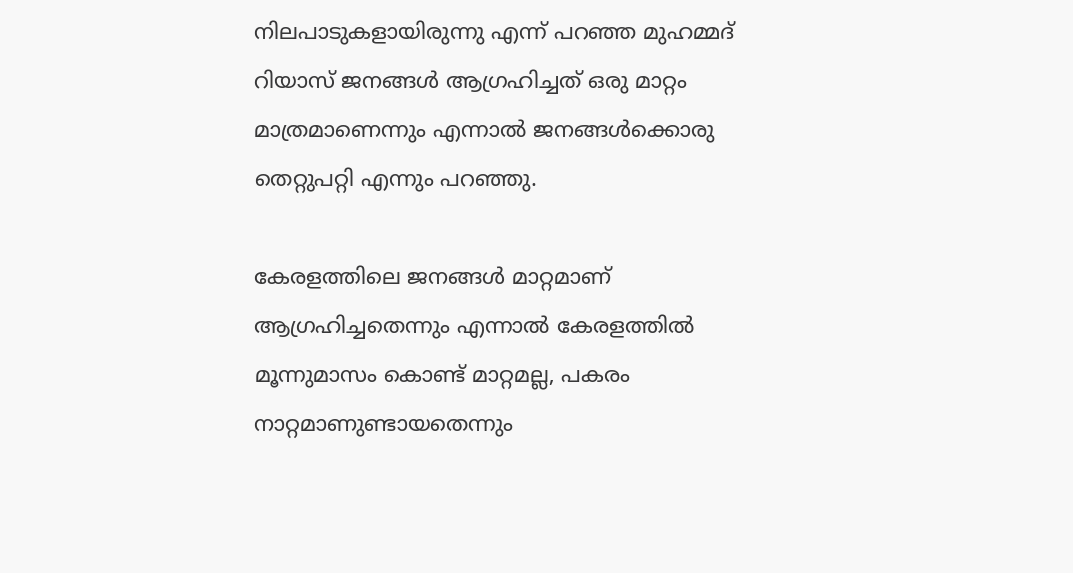നിലപാടുകളായിരുന്നു എന്ന് പറഞ്ഞ മുഹമ്മദ് റിയാസ് ജനങ്ങൾ ആഗ്രഹിച്ചത് ഒരു മാറ്റം മാത്രമാണെന്നും എന്നാൽ ജനങ്ങൾക്കൊരു തെറ്റുപറ്റി എന്നും പറഞ്ഞു.

കേരളത്തിലെ ജനങ്ങള്‍ മാറ്റമാണ് ആഗ്രഹിച്ചതെന്നും എന്നാല്‍ കേരളത്തില്‍ മൂന്നുമാസം കൊണ്ട് മാറ്റമല്ല, പകരം നാറ്റമാണുണ്ടായതെന്നും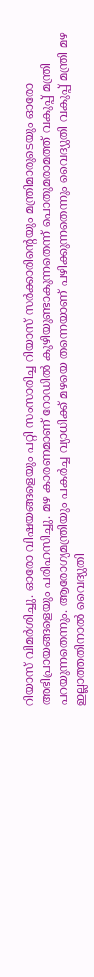റിയാസ് വിമര്‍ശിച്ചു. ഓരോ വിഷയങ്ങളെയും പറ്റി സംസാരിച്ച റിയാസ് സര്‍ക്കാരിന്‍റെയും മന്ത്രിമാരുടെയും ഓരോ അഭിപ്രായങ്ങളെയും പരിഹസിച്ചു. മഴ കാരണമാണ് റോഡില്‍ കുഴിയുണ്ടാകുന്നതെന്ന് പൊതുമരാമത്ത് വകുപ്പ് മന്ത്രി പറയുന്നതെന്നും. ആരോഗ്യമന്ത്രിയും പകര്‍ച്ച വ്യാധിക്ക് മഴയെ തന്നെയാണ് പഴിക്കുന്നതെന്നും വൈദ്യുതി വകുപ്പ് മന്ത്രി മഴ ഇല്ലാത്തതിനാൽ വൈദ്യുതി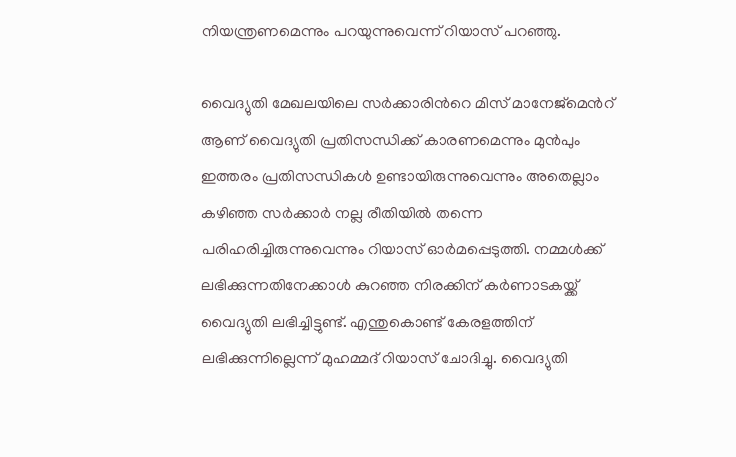നിയന്ത്രണമെന്നും പറയുന്നുവെന്ന് റിയാസ് പറഞ്ഞു.

വൈദ്യുതി മേഖലയിലെ സര്‍ക്കാരിന്‍റെ മിസ് മാനേജ്മെന്‍റ് ആണ് വൈദ്യുതി പ്രതിസന്ധിക്ക് കാരണമെന്നും മുന്‍പും ഇത്തരം പ്രതിസന്ധികള്‍ ഉണ്ടായിരുന്നുവെന്നും അതെല്ലാം കഴിഞ്ഞ സര്‍ക്കാര്‍ നല്ല രീതിയില്‍ തന്നെ പരിഹരിച്ചിരുന്നുവെന്നും റിയാസ് ഓര്‍മപ്പെടുത്തി. നമ്മൾക്ക് ലഭിക്കുന്നതിനേക്കാൾ കുറഞ്ഞ നിരക്കിന് കർണാടകയ്ക്ക് വൈദ്യുതി ലഭിച്ചിട്ടുണ്ട്. എന്തുകൊണ്ട് കേരളത്തിന് ലഭിക്കുന്നില്ലെന്ന് മുഹമ്മദ് റിയാസ് ചോദിച്ചു. വൈദ്യുതി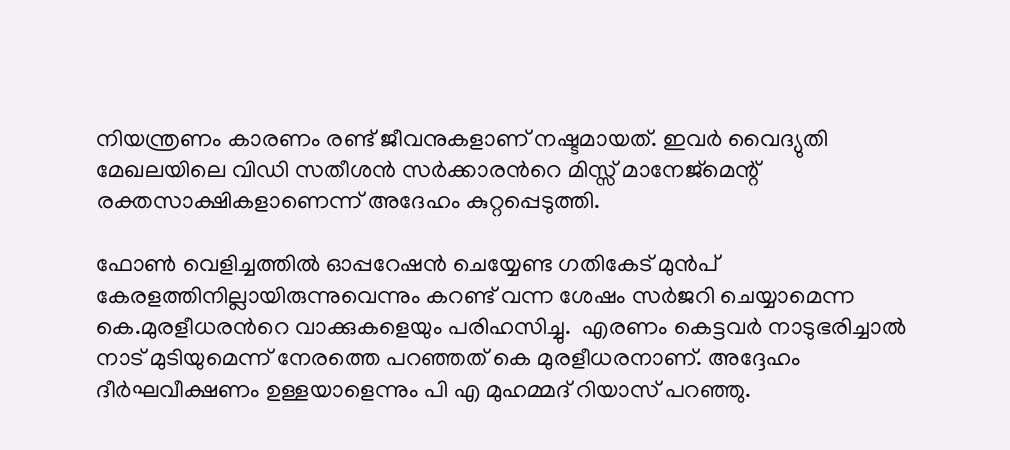നിയന്ത്രണം കാരണം രണ്ട് ജീവനുകളാണ് നഷ്ടമായത്. ഇവർ വൈദ്യുതി മേഖലയിലെ വിഡി സതീശൻ സര്‍ക്കാരന്‍റെ മിസ്സ് മാനേജ്മെന്റ് രക്തസാക്ഷികളാണെന്ന് അദേഹം കുറ്റപ്പെടുത്തി.

ഫോണ്‍ വെളിച്ചത്തില്‍ ഓപ്പറേഷന്‍ ചെയ്യേണ്ട ഗതികേട് മുന്‍പ് കേരളത്തിനില്ലായിരുന്നുവെന്നും കറണ്ട് വന്ന ശേഷം സര്‍ജറി ചെയ്യാമെന്ന കെ.മുരളീധരന്‍റെ വാക്കുകളെയും പരിഹസിച്ചു.  എരണം കെട്ടവർ നാടുഭരിച്ചാൽ നാട് മുടിയുമെന്ന് നേരത്തെ പറഞ്ഞത് കെ മുരളീധരനാണ്. അദ്ദേഹം ദീർഘവീക്ഷണം ഉള്ളയാളെന്നും പി എ മുഹമ്മദ് റിയാസ് പറഞ്ഞു.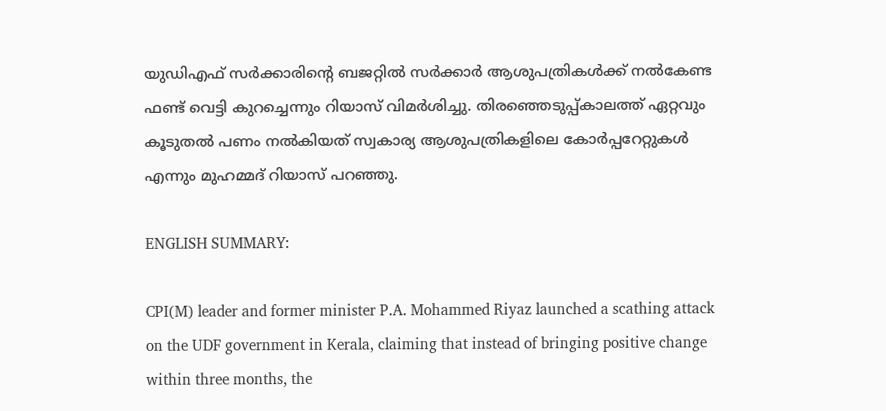യുഡിഎഫ് സർക്കാരിന്റെ ബജറ്റിൽ സർക്കാർ ആശുപത്രികൾക്ക് നൽകേണ്ട ഫണ്ട് വെട്ടി കുറച്ചെന്നും റിയാസ് വിമര്‍ശിച്ചു. തിരഞ്ഞെടുപ്പ്കാലത്ത് ഏറ്റവും കൂടുതൽ പണം നൽകിയത് സ്വകാര്യ ആശുപത്രികളിലെ കോർപ്പറേറ്റുകൾ എന്നും മുഹമ്മദ് റിയാസ് പറഞ്ഞു.

ENGLISH SUMMARY:

CPI(M) leader and former minister P.A. Mohammed Riyaz launched a scathing attack on the UDF government in Kerala, claiming that instead of bringing positive change within three months, the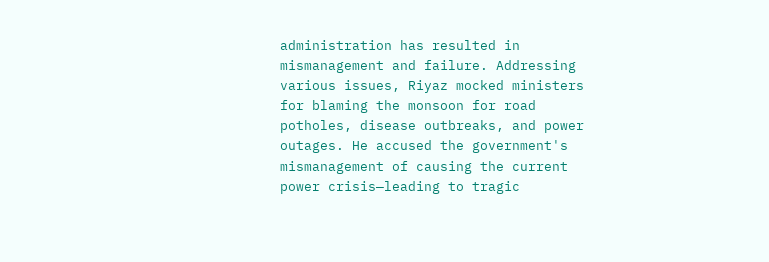administration has resulted in mismanagement and failure. Addressing various issues, Riyaz mocked ministers for blaming the monsoon for road potholes, disease outbreaks, and power outages. He accused the government's mismanagement of causing the current power crisis—leading to tragic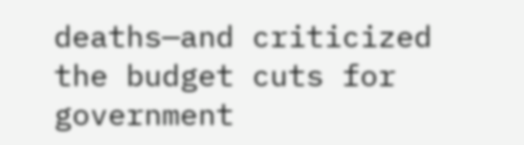deaths—and criticized the budget cuts for government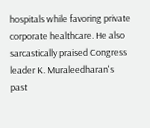hospitals while favoring private corporate healthcare. He also sarcastically praised Congress leader K. Muraleedharan's past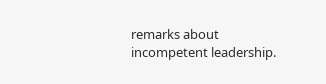remarks about incompetent leadership.